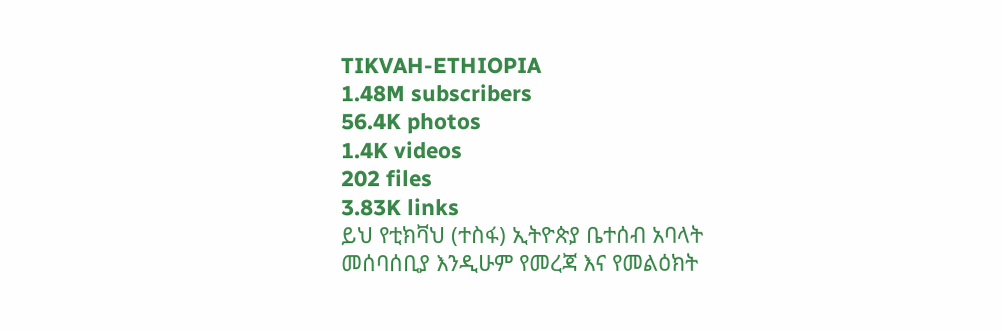TIKVAH-ETHIOPIA
1.48M subscribers
56.4K photos
1.4K videos
202 files
3.83K links
ይህ የቲክቫህ (ተስፋ) ኢትዮጵያ ቤተሰብ አባላት መሰባሰቢያ እንዲሁም የመረጃ እና የመልዕክት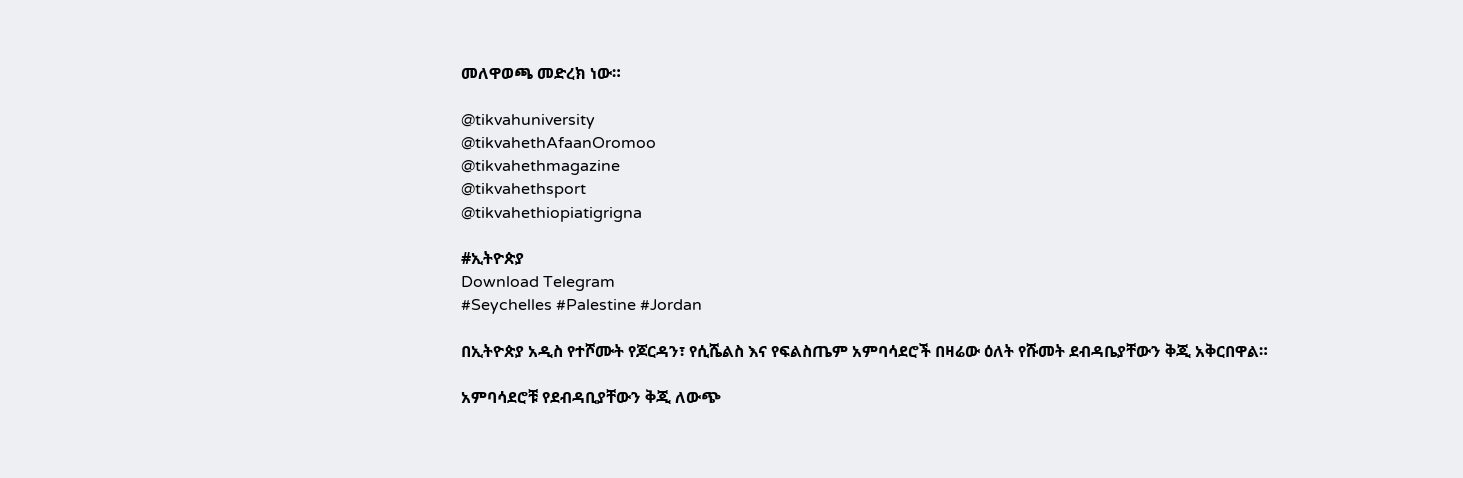መለዋወጫ መድረክ ነው።

@tikvahuniversity
@tikvahethAfaanOromoo
@tikvahethmagazine
@tikvahethsport
@tikvahethiopiatigrigna

#ኢትዮጵያ
Download Telegram
#Seychelles #Palestine #Jordan

በኢትዮጵያ አዲስ የተሾሙት የጆርዳን፣ የሲሼልስ እና የፍልስጤም አምባሳደሮች በዛሬው ዕለት የሹመት ደብዳቤያቸውን ቅጂ አቅርበዋል።

አምባሳደሮቹ የደብዳቢያቸውን ቅጂ ለውጭ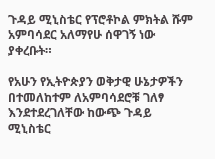ጉዳይ ሚኒስቴር የፕሮቶኮል ምክትል ሹም አምባሳደር አለማየሁ ሰዋገኝ ነው ያቀረቡት።

የአሁን የኢትዮጵያን ወቅታዊ ሁኔታዎችን በተመለከተም ለአምባሳደሮቹ ገለፃ እንደተደረገለቸው ከውጭ ጉዳይ ሚኒስቴር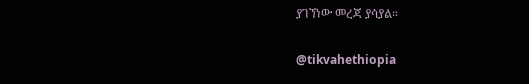ያገኘነው መረጃ ያሳያል።

@tikvahethiopia